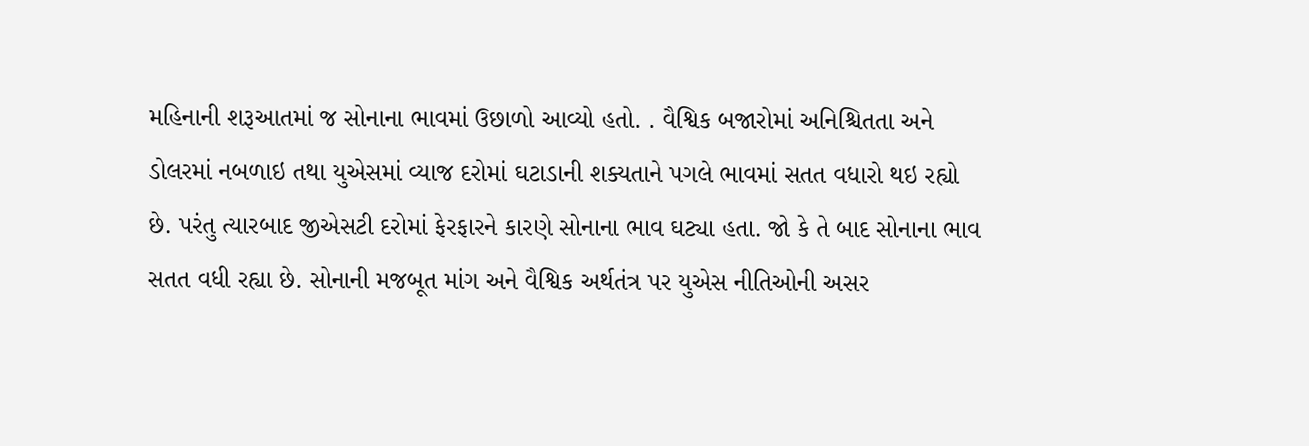મહિનાની શરૂઆતમાં જ સોનાના ભાવમાં ઉછાળો આવ્યો હતો. . વૈશ્વિક બજારોમાં અનિશ્ચિતતા અને ડોલરમાં નબળાઇ તથા યુએસમાં વ્યાજ દરોમાં ઘટાડાની શક્યતાને પગલે ભાવમાં સતત વધારો થઇ રહ્યો છે. પરંતુ ત્યારબાદ જીએસટી દરોમાં ફેરફારને કારણે સોનાના ભાવ ઘટ્યા હતા. જો કે તે બાદ સોનાના ભાવ સતત વધી રહ્યા છે. સોનાની મજબૂત માંગ અને વૈશ્વિક અર્થતંત્ર પર યુએસ નીતિઓની અસર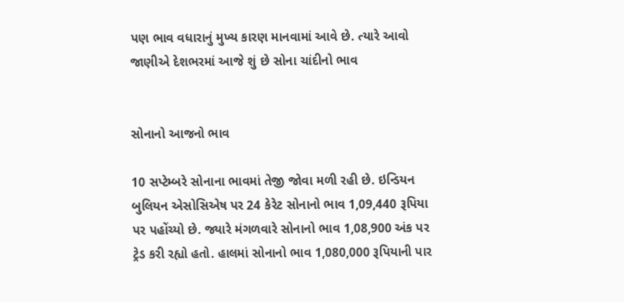પણ ભાવ વધારાનું મુખ્ય કારણ માનવામાં આવે છે. ત્યારે આવો જાણીએ દેશભરમાં આજે શું છે સોના ચાંદીનો ભાવ


સોનાનો આજનો ભાવ

10 સપ્ટેમ્બરે સોનાના ભાવમાં તેજી જોવા મળી રહી છે. ઇન્ડિયન બુલિયન એસોસિએષ પર 24 કેરેટ સોનાનો ભાવ 1,09,440 રૂપિયા પર પહોંચ્યો છે. જ્યારે મંગળવારે સોનાનો ભાવ 1,08,900 અંક પર ટ્રેડ કરી રહ્યો હતો. હાલમાં સોનાનો ભાવ 1,080,000 રૂપિયાની પાર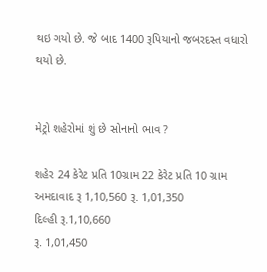થઇ ગયો છે. જે બાદ 1400 રૂપિયાનો જબરદસ્ત વધારો થયો છે.


મેટ્રો શહેરોમાં શું છે સોનાનો ભાવ ?

શહેર 24 કેરેટ પ્રતિ 10ગ્રામ 22 કેરેટ પ્રતિ 10 ગ્રામ
અમદાવાદ રૂ 1,10,560 રૂ. 1,01,350
દિલ્હી રૂ.1,10,660
રૂ. 1,01,450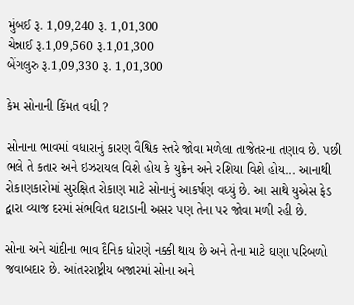મુંબઈ રૂ. 1,09,240 રૂ. 1,01,300
ચેન્નાઈ રૂ.1,09,560 રૂ.1,01,300
બેંગલુરુ રૂ.1,09,330 રૂ. 1,01,300

કેમ સોનાની કિંમત વધી ?

સોનાના ભાવમાં વધારાનું કારણ વૈશ્વિક સ્તરે જોવા મળેલા તાજેતરના તણાવ છે. પછી ભલે તે કતાર અને ઇઝરાયલ વિશે હોય કે યુક્રેન અને રશિયા વિશે હોય... આનાથી રોકાણકારોમાં સુરક્ષિત રોકાણ માટે સોનાનું આકર્ષણ વધ્યું છે. આ સાથે યુએસ ફેડ દ્વારા વ્યાજ દરમાં સંભવિત ઘટાડાની અસર પણ તેના પર જોવા મળી રહી છે.

સોના અને ચાંદીના ભાવ દૈનિક ધોરણે નક્કી થાય છે અને તેના માટે ઘણા પરિબળો જવાબદાર છે. આંતરરાષ્ટ્રીય બજારમાં સોના અને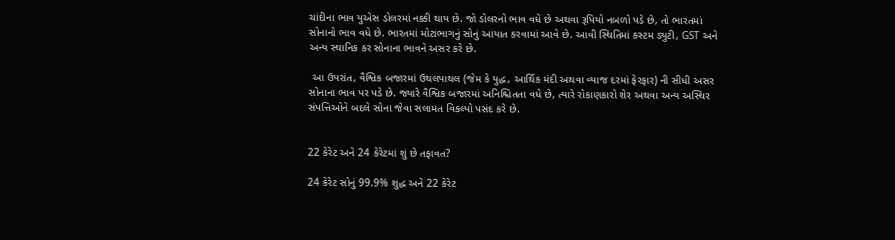ચાંદીના ભાવ યુએસ ડોલરમાં નક્કી થાય છે. જો ડોલરનો ભાવ વધે છે અથવા રૂપિયો નબળો પડે છે, તો ભારતમાં સોનાનો ભાવ વધે છે. ભારતમાં મોટાભાગનું સોનું આયાત કરવામાં આવે છે. આવી સ્થિતિમાં કસ્ટમ ડ્યુટી, GST અને અન્ય સ્થાનિક કર સોનાના ભાવને અસર કરે છે.

 આ ઉપરાંત, વૈશ્વિક બજારમાં ઉથલપાથલ (જેમ કે યુદ્ધ, આર્થિક મંદી અથવા વ્યાજ દરમાં ફેરફાર) ની સીધી અસર સોનાના ભાવ પર પડે છે. જ્યારે વૈશ્વિક બજારમાં અનિશ્ચિતતા વધે છે, ત્યારે રોકાણકારો શેર અથવા અન્ય અસ્થિર સંપત્તિઓને બદલે સોના જેવા સલામત વિકલ્પો પસંદ કરે છે.


22 કેરેટ અને 24 કેરેટમાં શું છે તફાવત?

24 કેરેટ સોનું 99.9% શુદ્ધ અને 22 કેરેટ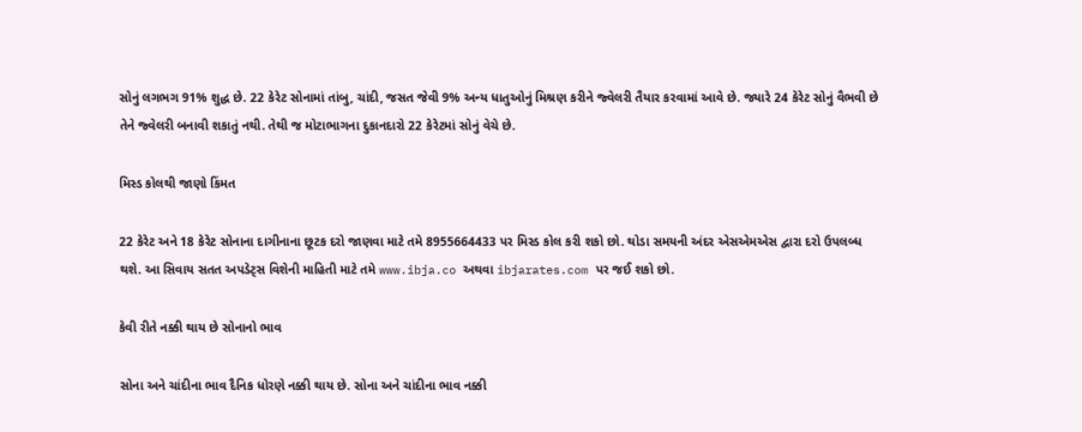સોનું લગભગ 91% શુદ્ધ છે. 22 કેરેટ સોનામાં તાંબુ, ચાંદી, જસત જેવી 9% અન્ય ધાતુઓનું મિશ્રણ કરીને જ્વેલરી તૈયાર કરવામાં આવે છે. જ્યારે 24 કેરેટ સોનું વૈભવી છે તેને જ્વેલરી બનાવી શકાતું નથી. તેથી જ મોટાભાગના દુકાનદારો 22 કેરેટમાં સોનું વેચે છે.

મિસ્ડ કોલથી જાણો કિંમત

22 કેરેટ અને 18 કેરેટ સોનાના દાગીનાના છૂટક દરો જાણવા માટે તમે 8955664433 પર મિસ્ડ કોલ કરી શકો છો. થોડા સમયની અંદર એસએમએસ દ્વારા દરો ઉપલબ્ધ થશે. આ સિવાય સતત અપડેટ્સ વિશેની માહિતી માટે તમે www.ibja.co અથવા ibjarates.com પર જઈ શકો છો.

કેવી રીતે નક્કી થાય છે સોનાનો ભાવ

સોના અને ચાંદીના ભાવ દૈનિક ધોરણે નક્કી થાય છે. સોના અને ચાંદીના ભાવ નક્કી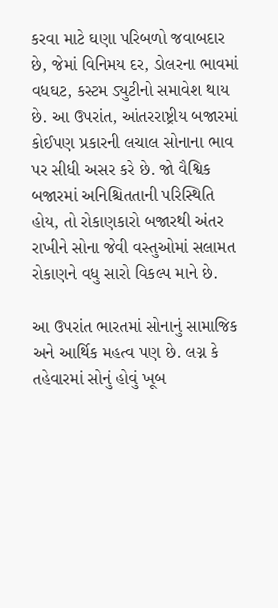કરવા માટે ઘણા પરિબળો જવાબદાર છે, જેમાં વિનિમય દર, ડોલરના ભાવમાં વધઘટ, કસ્ટમ ડ્યુટીનો સમાવેશ થાય છે. આ ઉપરાંત, આંતરરાષ્ટ્રીય બજારમાં કોઈપણ પ્રકારની લચાલ સોનાના ભાવ પર સીધી અસર કરે છે. જો વૈશ્વિક બજારમાં અનિશ્ચિતતાની પરિસ્થિતિ હોય, તો રોકાણકારો બજારથી અંતર રાખીને સોના જેવી વસ્તુઓમાં સલામત રોકાણને વધુ સારો વિકલ્પ માને છે.

આ ઉપરાંત ભારતમાં સોનાનું સામાજિક અને આર્થિક મહત્વ પણ છે. લગ્ન કે તહેવારમાં સોનું હોવું ખૂબ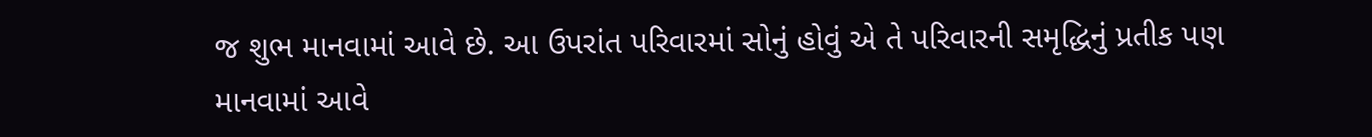જ શુભ માનવામાં આવે છે. આ ઉપરાંત પરિવારમાં સોનું હોવું એ તે પરિવારની સમૃદ્ધિનું પ્રતીક પણ માનવામાં આવે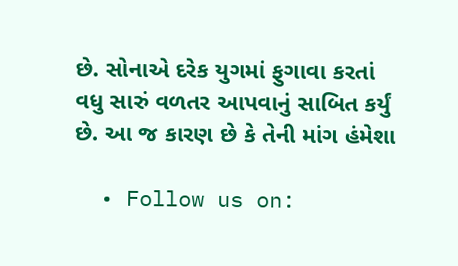છે. સોનાએ દરેક યુગમાં ફુગાવા કરતાં વધુ સારું વળતર આપવાનું સાબિત કર્યું છે. આ જ કારણ છે કે તેની માંગ હંમેશા

  • Follow us on: